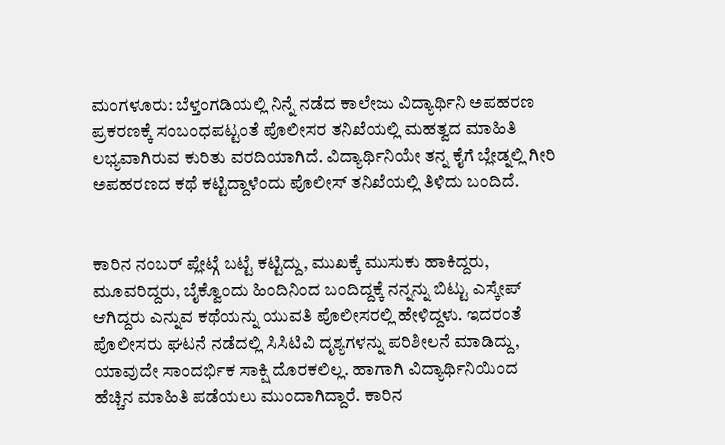ಮಂಗಳೂರು: ಬೆಳ್ತಂಗಡಿಯಲ್ಲಿ ನಿನ್ನೆ ನಡೆದ ಕಾಲೇಜು ವಿದ್ಯಾರ್ಥಿನಿ ಅಪಹರಣ ಪ್ರಕರಣಕ್ಕೆ ಸಂಬಂಧಪಟ್ಟಂತೆ ಪೊಲೀಸರ ತನಿಖೆಯಲ್ಲಿ ಮಹತ್ವದ ಮಾಹಿತಿ ಲಭ್ಯವಾಗಿರುವ ಕುರಿತು ವರದಿಯಾಗಿದೆ. ವಿದ್ಯಾರ್ಥಿನಿಯೇ ತನ್ನ ಕೈಗೆ ಬ್ಲೇಡ್ನಲ್ಲಿ ಗೀರಿ ಅಪಹರಣದ ಕಥೆ ಕಟ್ಟಿದ್ದಾಳೆಂದು ಪೊಲೀಸ್ ತನಿಖೆಯಲ್ಲಿ ತಿಳಿದು ಬಂದಿದೆ.


ಕಾರಿನ ನಂಬರ್ ಪ್ಲೇಟ್ಗೆ ಬಟ್ಟೆ ಕಟ್ಟಿದ್ದು, ಮುಖಕ್ಕೆ ಮುಸುಕು ಹಾಕಿದ್ದರು, ಮೂವರಿದ್ದರು, ಬೈಕ್ವೊಂದು ಹಿಂದಿನಿಂದ ಬಂದಿದ್ದಕ್ಕೆ ನನ್ನನ್ನು ಬಿಟ್ಟು ಎಸ್ಕೇಪ್ ಆಗಿದ್ದರು ಎನ್ನುವ ಕಥೆಯನ್ನು ಯುವತಿ ಪೊಲೀಸರಲ್ಲಿ ಹೇಳಿದ್ದಳು. ಇದರಂತೆ ಪೊಲೀಸರು ಘಟನೆ ನಡೆದಲ್ಲಿ ಸಿಸಿಟಿವಿ ದೃಶ್ಯಗಳನ್ನು ಪರಿಶೀಲನೆ ಮಾಡಿದ್ದು, ಯಾವುದೇ ಸಾಂದರ್ಭಿಕ ಸಾಕ್ಷಿ ದೊರಕಲಿಲ್ಲ. ಹಾಗಾಗಿ ವಿದ್ಯಾರ್ಥಿನಿಯಿಂದ ಹೆಚ್ಚಿನ ಮಾಹಿತಿ ಪಡೆಯಲು ಮುಂದಾಗಿದ್ದಾರೆ. ಕಾರಿನ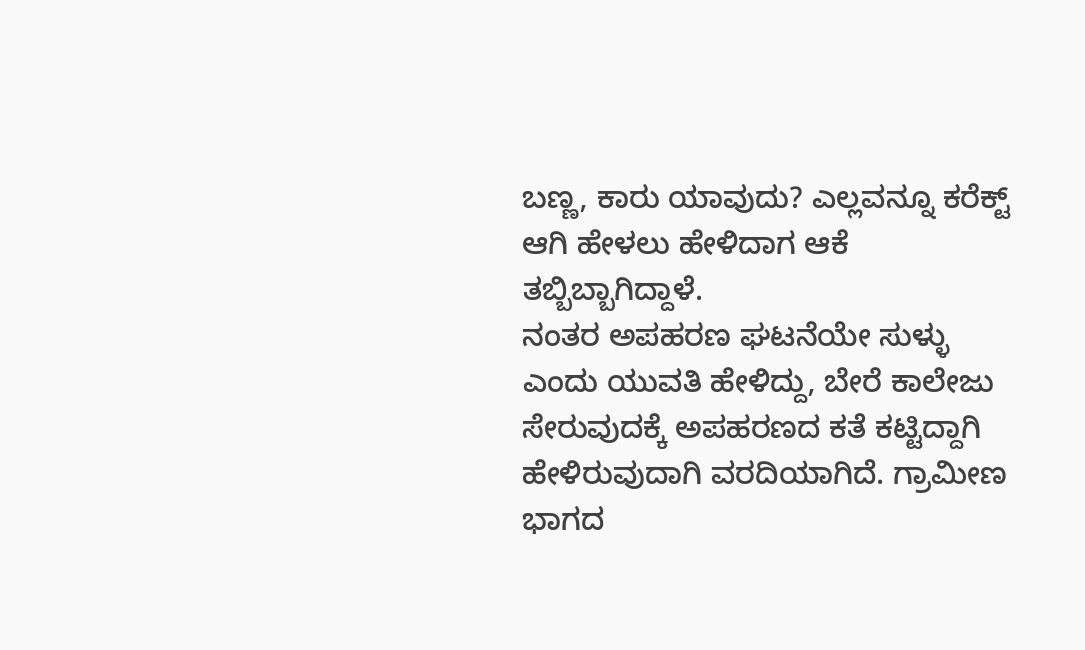ಬಣ್ಣ, ಕಾರು ಯಾವುದು? ಎಲ್ಲವನ್ನೂ ಕರೆಕ್ಟ್ ಆಗಿ ಹೇಳಲು ಹೇಳಿದಾಗ ಆಕೆ ತಬ್ಬಿಬ್ಬಾಗಿದ್ದಾಳೆ.
ನಂತರ ಅಪಹರಣ ಘಟನೆಯೇ ಸುಳ್ಳು ಎಂದು ಯುವತಿ ಹೇಳಿದ್ದು, ಬೇರೆ ಕಾಲೇಜು ಸೇರುವುದಕ್ಕೆ ಅಪಹರಣದ ಕತೆ ಕಟ್ಟಿದ್ದಾಗಿ ಹೇಳಿರುವುದಾಗಿ ವರದಿಯಾಗಿದೆ. ಗ್ರಾಮೀಣ ಭಾಗದ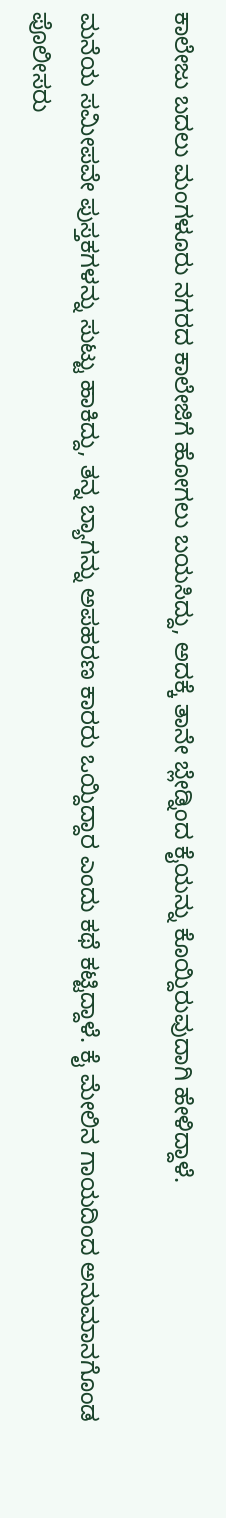ಕಾಲೇಜು ಬದಲು ಮಂಗಳೂರು ನಗರದ ಕಾಲೇಜಿಗೆ ಹೋಗಲು ಬಯಸಿದ್ದು, ಅದಕ್ಕೆ ತಾನೇ ಬ್ಲೇಡ್ನಿಂದ ಕೈಯನ್ನು ಕೊಯ್ದಿರುವುದಾಗಿ ಹೇಳಿದ್ದಾಳೆ.

ಮನೆಯ ಸಮೀಪವೇ ಪುಸ್ತಕಗಳನ್ನು ಸುಟ್ಟು ಹಾಕಿದ್ದು, ತನ್ನ ಬ್ಯಾಗನ್ನು ಅಪಹರಣ ಕಾರರು ಒಯ್ದಿದ್ದಾರ ಎಂದು ಕಥೆ ಕಟ್ಟಿದ್ದಾಳೆ. ಕೈ ಮೇಲಿನ ಗಾಯದಿಂದ ಅನುಮಾನಗೊಂಡ ಪೊಲೀಸರು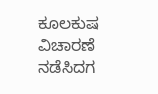ಕೂಲಕುಷ ವಿಚಾರಣೆ ನಡೆಸಿದಗ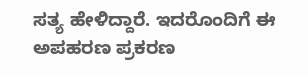ಸತ್ಯ ಹೇಳಿದ್ದಾರೆ. ಇದರೊಂದಿಗೆ ಈ ಅಪಹರಣ ಪ್ರಕರಣ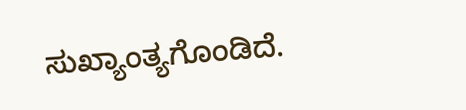ಸುಖ್ಯಾಂತ್ಯಗೊಂಡಿದೆ.